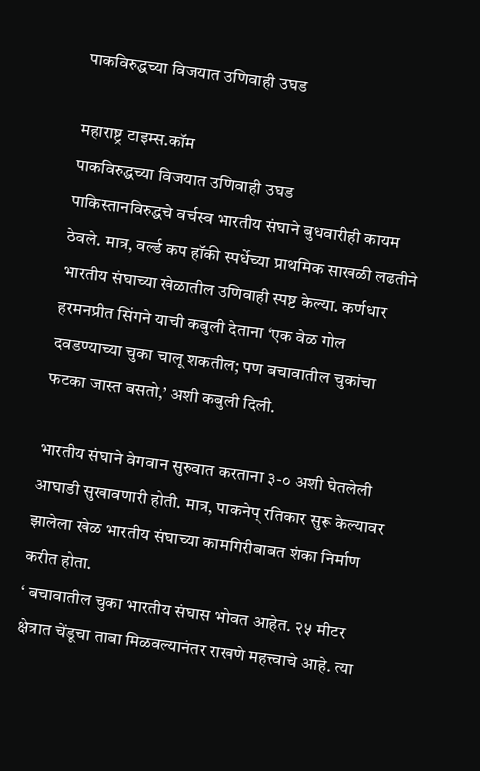पाकविरुद्धच्या विजयात उणिवाही उघड

महाराष्ट्र टाइम्स.कॉम
पाकविरुद्धच्या विजयात उणिवाही उघड
पाकिस्तानविरुद्धचे वर्चस्व भारतीय संघाने बुधवारीही कायम ठेवले. मात्र, वर्ल्ड कप हॉकी स्पर्धेच्या प्राथमिक साखळी लढतीने भारतीय संघाच्या खेळातील उणिवाही स्पष्ट केल्या. कर्णधार हरमनप्रीत सिंगने याची कबुली देताना ‘एक वेळ गोल दवडण्याच्या चुका चालू शकतील; पण बचावातील चुकांचा फटका जास्त बसतो,’ अशी कबुली दिली.

भारतीय संघाने वेगवान सुरुवात करताना ३-० अशी घेतलेली आघाडी सुखावणारी होती. मात्र, पाकनेप् रतिकार सुरू केल्यावर झालेला खेळ भारतीय संघाच्या कामगिरीबाबत शंका निर्माण करीत होता.
‘ बचावातील चुका भारतीय संघास भोवत आहेत. २५ मीटर क्षेत्रात चेंडूचा ताबा मिळवल्यानंतर राखणे महत्त्वाचे आहे. त्या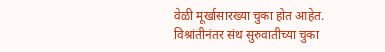वेळी मूर्खासारख्या चुका होत आहेत. विश्रांतीनंतर संथ सुरुवातीच्या चुका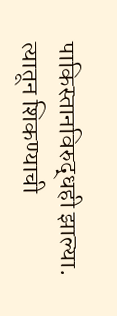पाकिस्तानविरुद्धही झाल्या. त्यातून शिकण्याची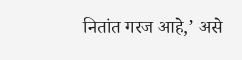नितांत गरज आहे,’ असे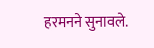हरमनने सुनावले.